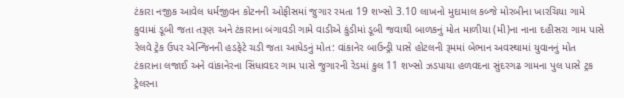ટંકારા નજીક આવેલ ધર્મજીવન કોટનની ઓફીસમાં જુગાર રમતા 19 શખ્સો 3.10 લાખનો મુદામાલ કબ્જે મોરબીના ખારચિયા ગામે કુવામાં ડૂબી જતા તરૂણ અને ટંકારાના બંગાવડી ગામે વાડીએ કુંડીમાં ડૂબી જવાથી બાળકનું મોત માળીયા (મી)ના નાના દહીસરા ગામ પાસે રેલવે ટ્રેક ઉપર એન્જિનની હડફેટે ચડી જતા આધેડનું મોત: વાંકાનેર બાઉન્ડ્રી પાસે હોટલની રૂમમાં બેભાન અવસ્થામાં યુવાનનું મોત ટંકારાના લજાઈ અને વાંકાનેરના સિંધાવદર ગામ પાસે જુગારની રેડમાં કુલ 11 શખ્સો ઝડપાયા હળવદના સુંદરગઢ ગામના પુલ પાસે ટ્રક ટ્રેલરના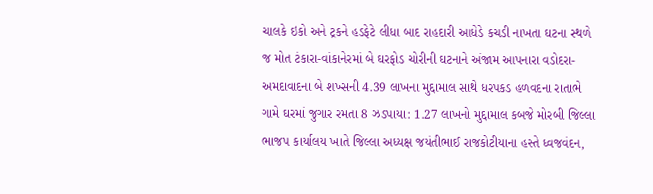ચાલકે ઇકો અને ટ્રકને હડફેટે લીધા બાદ રાહદારી આધેડે કચડી નાખતા ઘટના સ્થળે જ મોત ટંકારા-વાંકાનેરમાં બે ઘરફોડ ચોરીની ઘટનાને અંજામ આપનારા વડોદરા-અમદાવાદના બે શખ્સની 4.39 લાખના મુદ્દામાલ સાથે ધરપકડ હળવદના રાતાભે ગામે ઘરમાં જુગાર રમતા 8 ઝડપાયા: 1.27 લાખનો મુદ્દામાલ કબજે મોરબી જિલ્લા ભાજપ કાર્યાલય ખાતે જિલ્લા અધ્યક્ષ જયંતીભાઈ રાજકોટીયાના હસ્તે ધ્વજવંદન,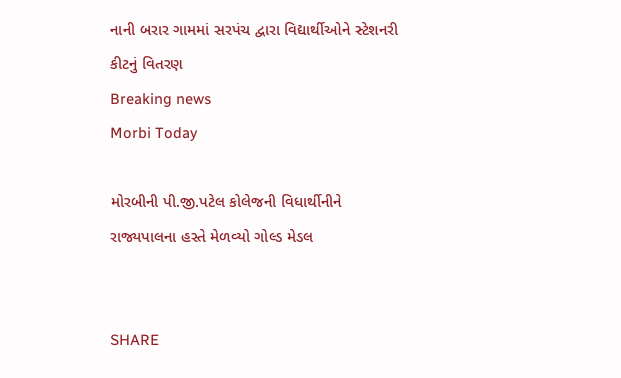નાની બરાર ગામમાં સરપંચ દ્વારા વિદ્યાર્થીઓને સ્ટેશનરી કીટનું વિતરણ
Breaking news
Morbi Today

મોરબીની પી.જી.પટેલ કોલેજની વિધાર્થીનીને રાજ્યપાલના હસ્તે મેળવ્યો ગોલ્ડ મેડલ


SHARE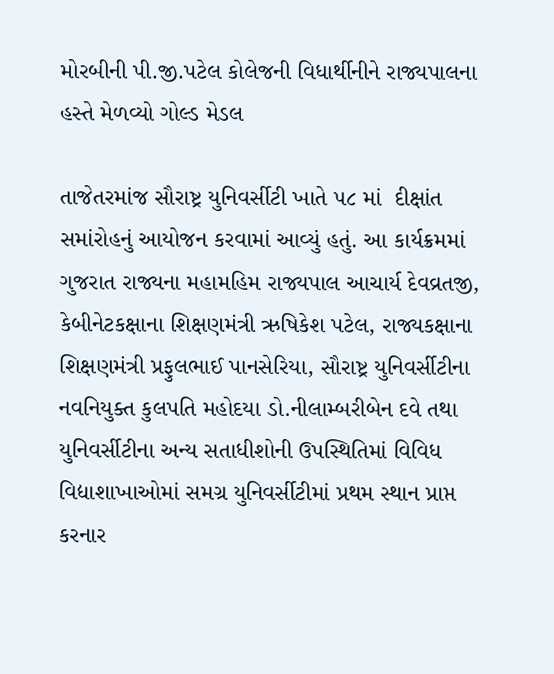મોરબીની પી.જી.પટેલ કોલેજની વિધાર્થીનીને રાજ્યપાલના હસ્તે મેળવ્યો ગોલ્ડ મેડલ

તાજેતરમાંજ સૌરાષ્ટ્ર યુનિવર્સીટી ખાતે ૫૮ માં  દીક્ષાંત સમાંરોહનું આયોજન કરવામાં આવ્યું હતું. આ કાર્યક્રમમાં ગુજરાત રાજ્યના મહામહિમ રાજ્યપાલ આચાર્ય દેવવ્રતજી, કેબીનેટકક્ષાના શિક્ષણમંત્રી ઋષિકેશ પટેલ, રાજ્યકક્ષાના શિક્ષણમંત્રી પ્રફુલભાઈ પાનસેરિયા, સૌરાષ્ટ્ર યુનિવર્સીટીના નવનિયુક્ત કુલપતિ મહોદયા ડો.નીલામ્બરીબેન દવે તથા યુનિવર્સીટીના અન્ય સતાધીશોની ઉપસ્થિતિમાં વિવિધ વિદ્યાશાખાઓમાં સમગ્ર યુનિવર્સીટીમાં પ્રથમ સ્થાન પ્રાપ્ત કરનાર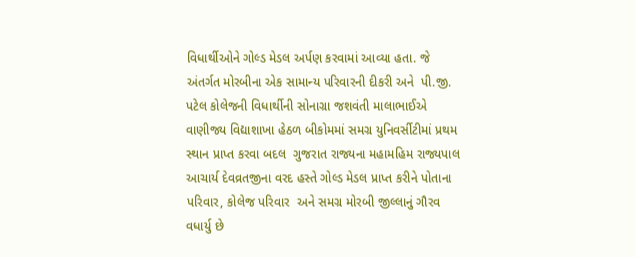વિધાર્થીઓને ગોલ્ડ મેડલ અર્પણ કરવામાં આવ્યા હતા. જે અંતર્ગત મોરબીના એક સામાન્ય પરિવારની દીકરી અને  પી.જી. પટેલ કોલેજની વિધાર્થીની સોનાગ્રા જશવંતી માલાભાઈએ વાણીજ્ય વિદ્યાશાખા હેઠળ બીકોમમાં સમગ્ર યુનિવર્સીટીમાં પ્રથમ સ્થાન પ્રાપ્ત કરવા બદલ  ગુજરાત રાજ્યના મહામહિમ રાજ્યપાલ આચાર્ય દેવવ્રતજીના વરદ હસ્તે ગોલ્ડ મેડલ પ્રાપ્ત કરીને પોતાના પરિવાર, કોલેજ પરિવાર  અને સમગ્ર મોરબી જીલ્લાનું ગૌરવ વધાર્યુ છે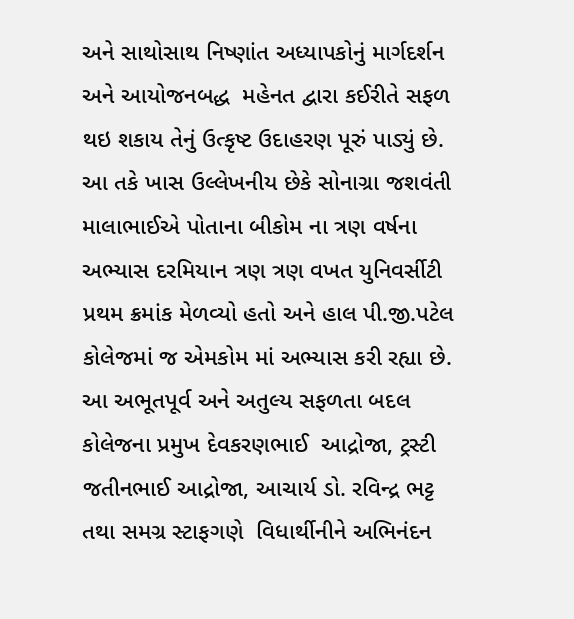અને સાથોસાથ નિષ્ણાંત અધ્યાપકોનું માર્ગદર્શન અને આયોજનબદ્ધ  મહેનત દ્વારા કઈરીતે સફળ થઇ શકાય તેનું ઉત્કૃષ્ટ ઉદાહરણ પૂરું પાડ્યું છે. આ તકે ખાસ ઉલ્લેખનીય છેકે સોનાગ્રા જશવંતી માલાભાઈએ પોતાના બીકોમ ના ત્રણ વર્ષના અભ્યાસ દરમિયાન ત્રણ ત્રણ વખત યુનિવર્સીટી પ્રથમ ક્રમાંક મેળવ્યો હતો અને હાલ પી.જી.પટેલ કોલેજમાં જ એમકોમ માં અભ્યાસ કરી રહ્યા છે. આ અભૂતપૂર્વ અને અતુલ્ય સફળતા બદલ કોલેજના પ્રમુખ દેવકરણભાઈ  આદ્રોજા, ટ્રસ્ટી જતીનભાઈ આદ્રોજા, આચાર્ય ડો. રવિન્દ્ર ભટ્ટ તથા સમગ્ર સ્ટાફગણે  વિધાર્થીનીને અભિનંદન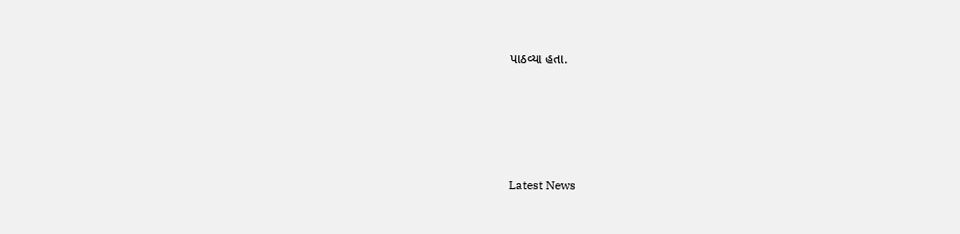પાઠવ્યા હતા.






Latest News